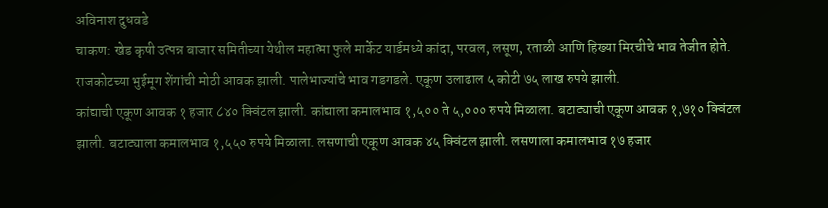अविनाश दुधवडे
चाकण: खेड कृषी उत्पन्न बाजार समितीच्या येथील महात्मा फुले मार्केट यार्डमध्ये कांदा, परवल, लसूण, रताळी आणि हिख्या मिरचीचे भाव तेजीत होते. राजकोटच्या भुईमूग शेंगांची मोठी आवक झाली. पालेभाज्यांचे भाव गडगडले. एकूण उलाढाल ५ कोटी ७५ लाख रुपये झाली.
कांद्याची एकूण आवक १ हजार ८४० क्विंटल झाली. कांद्याला कमालभाव १,५०० ते ५,००० रुपये मिळाला. बटाट्याची एकूण आवक १,७१० क्विंटल झाली. बटाट्याला कमालभाव १,५५० रुपये मिळाला. लसणाची एकूण आवक ४५ क्विंटल झाली. लसणाला कमालभाव १७ हजार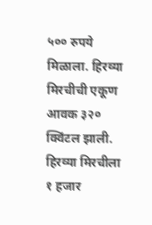५०० रुपये मिळाला. हिरव्या मिरचीची एकूण आवक ३२० क्विंटल झाली. हिरव्या मिरचीला १ हजार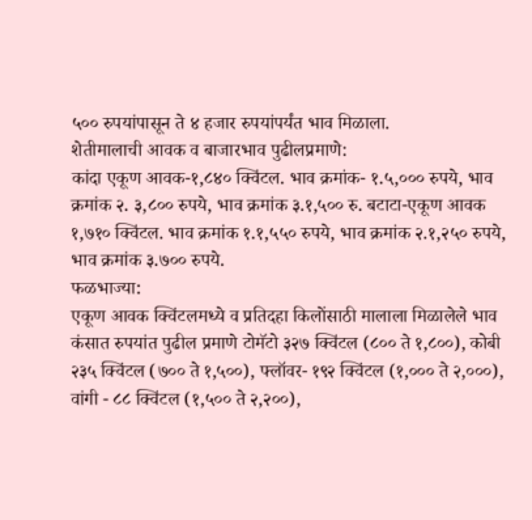५०० रुपयांपासून ते ४ हजार रुपयांपर्यंत भाव मिळाला.
शेतीमालाची आवक व बाजारभाव पुढीलप्रमाणे:
कांदा एकूण आवक-१,८४० क्विंटल. भाव क्रमांक- १.५,००० रुपये, भाव क्रमांक २. ३,८०० रुपये, भाव क्रमांक ३.१,५०० रु. बटाटा-एकूण आवक १,७१० क्विंटल. भाव क्रमांक १.१,५५० रुपये, भाव क्रमांक २.१,२५० रुपये, भाव क्रमांक ३.७०० रुपये.
फळभाज्या:
एकूण आवक क्विंटलमध्ये व प्रतिदहा किलोंसाठी मालाला मिळालेले भाव कंसात रुपयांत पुढील प्रमाणे टोमॅटो ३२७ क्विंटल (८०० ते १,८००), कोबी २३५ क्विंटल (७०० ते १,५००), फ्लॉवर- १९२ क्विंटल (१,००० ते २,०००), वांगी - ८८ क्विंटल (१,५०० ते २,२००),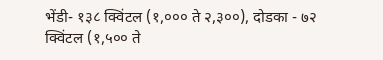भेंडी- १३८ क्विंटल (१,००० ते २,३००), दोडका - ७२ क्विंटल (१,५०० ते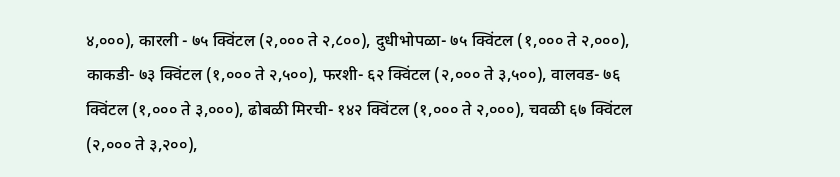४,०००), कारली - ७५ क्विंटल (२,००० ते २,८००), दुधीभोपळा- ७५ क्विंटल (१,००० ते २,०००), काकडी- ७३ क्विंटल (१,००० ते २,५००), फरशी- ६२ क्विंटल (२,००० ते ३,५००), वालवड- ७६ क्विंटल (१,००० ते ३,०००), ढोबळी मिरची- १४२ क्विंटल (१,००० ते २,०००), चवळी ६७ क्विंटल (२,००० ते ३,२००),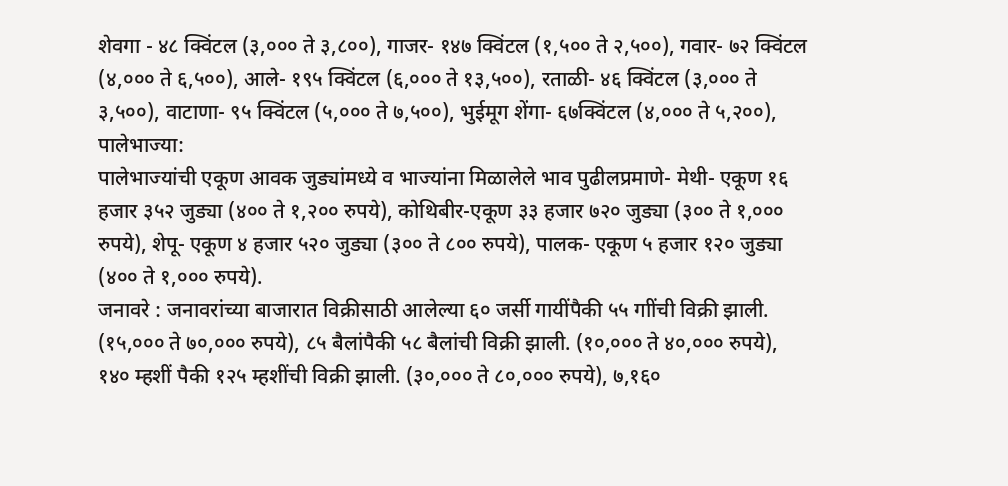शेवगा - ४८ क्विंटल (३,००० ते ३,८००), गाजर- १४७ क्विंटल (१,५०० ते २,५००), गवार- ७२ क्विंटल (४,००० ते ६,५००), आले- १९५ क्विंटल (६,००० ते १३,५००), रताळी- ४६ क्विंटल (३,००० ते ३,५००), वाटाणा- ९५ क्विंटल (५,००० ते ७,५००), भुईमूग शेंगा- ६७क्विंटल (४,००० ते ५,२००),
पालेभाज्या:
पालेभाज्यांची एकूण आवक जुड्यांमध्ये व भाज्यांना मिळालेले भाव पुढीलप्रमाणे- मेथी- एकूण १६ हजार ३५२ जुड्या (४०० ते १,२०० रुपये), कोथिबीर-एकूण ३३ हजार ७२० जुड्या (३०० ते १,००० रुपये), शेपू- एकूण ४ हजार ५२० जुड्या (३०० ते ८०० रुपये), पालक- एकूण ५ हजार १२० जुड्या (४०० ते १,००० रुपये).
जनावरे : जनावरांच्या बाजारात विक्रीसाठी आलेल्या ६० जर्सी गायींपैकी ५५ गाींची विक्री झाली. (१५,००० ते ७०,००० रुपये), ८५ बैलांपैकी ५८ बैलांची विक्री झाली. (१०,००० ते ४०,००० रुपये), १४० म्हशीं पैकी १२५ म्हशींची विक्री झाली. (३०,००० ते ८०,००० रुपये), ७,१६०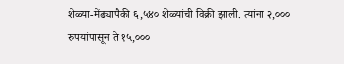शेळ्या-मेंढ्यापैकी ६,५४० शेळ्यांची विक्री झाली. त्यांना २,००० रुपयांपासून ते १५,०००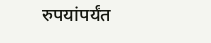रुपयांपर्यंत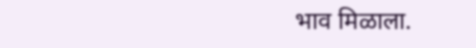भाव मिळाला.